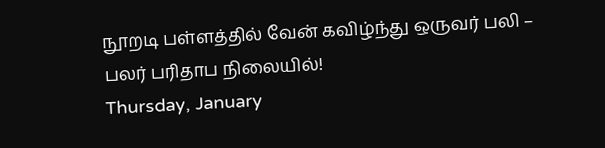நூறடி பள்ளத்தில் வேன் கவிழ்ந்து ஒருவர் பலி – பலர் பரிதாப நிலையில்!
Thursday, January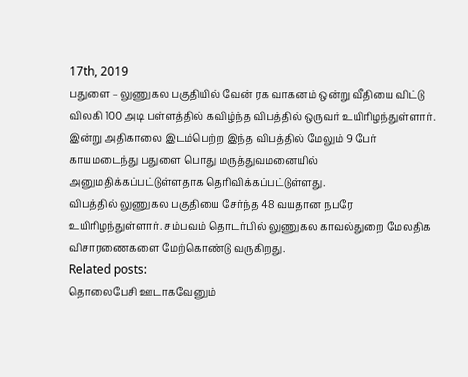17th, 2019
பதுளை – லுணுகல பகுதியில் வேன் ரக வாகனம் ஒன்று வீதியை விட்டு விலகி 100 அடி பள்ளத்தில் கவிழ்ந்த விபத்தில் ஒருவர் உயிரிழந்துள்ளார்.
இன்று அதிகாலை இடம்பெற்ற இந்த விபத்தில் மேலும் 9 பேர் காயமடைந்து பதுளை பொது மருத்துவமனையில் அனுமதிக்கப்பட்டுள்ளதாக தெரிவிக்கப்பட்டுள்ளது.
விபத்தில் லுணுகல பகுதியை சேர்ந்த 48 வயதான நபரே உயிரிழந்துள்ளார். சம்பவம் தொடர்பில் லுணுகல காவல்துறை மேலதிக விசாரணைகளை மேற்கொண்டு வருகிறது.
Related posts:
தொலைபேசி ஊடாகவேனும்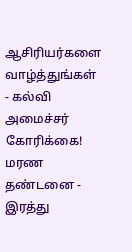ஆசிரியர்களை வாழ்த்துங்கள் - கல்வி அமைச்சர் கோரிக்கை!
மரண தண்டனை - இரத்து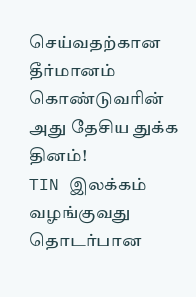செய்வதற்கான தீர்மானம் கொண்டுவரின் அது தேசிய துக்க தினம்!
TIN இலக்கம் வழங்குவது தொடர்பான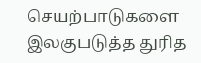செயற்பாடுகளை இலகுபடுத்த துரித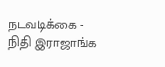நடவடிக்கை - நிதி இராஜாங்க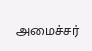அமைச்சர்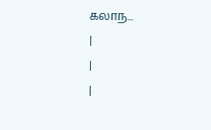கலாந...
|
|
|